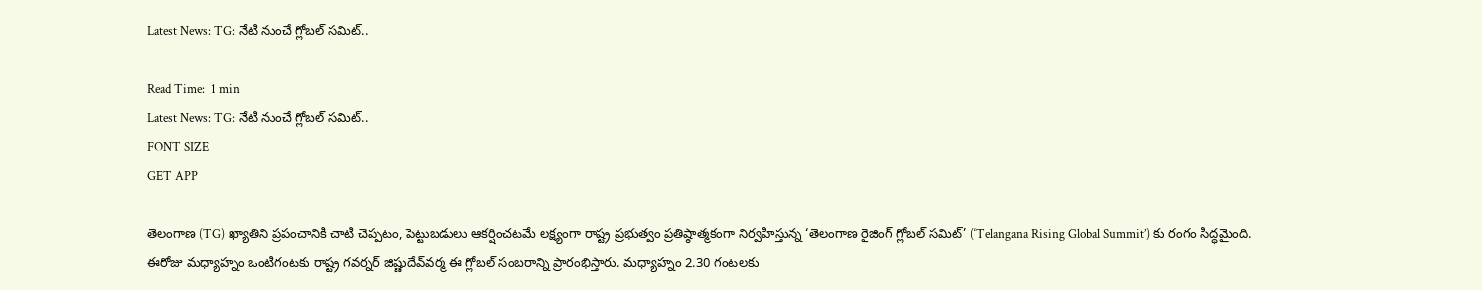Latest News: TG: నేటి నుంచే గ్లోబల్‌ సమిట్‌..

Read Time:  1 min
Latest News: TG: నేటి నుంచే గ్లోబల్‌ సమిట్‌..
FONT SIZE
GET APP

తెలంగాణ (TG) ఖ్యాతిని ప్రపంచానికి చాటి చెప్పటం, పెట్టుబడులు ఆకర్షించటమే లక్ష్యంగా రాష్ట్ర ప్రభుత్వం ప్రతిష్ఠాత్మకంగా నిర్వహిస్తున్న ‘తెలంగాణ రైజింగ్‌ గ్లోబల్‌ సమిట్‌’ (‘Telangana Rising Global Summit’) కు రంగం సిద్ధమైంది. ఈరోజు మధ్యాహ్నం ఒంటిగంటకు రాష్ట్ర గవర్నర్‌ జిష్ణుదేవ్‌వర్మ ఈ గ్లోబల్‌ సంబరాన్ని ప్రారంభిస్తారు. మధ్యాహ్నం 2.30 గంటలకు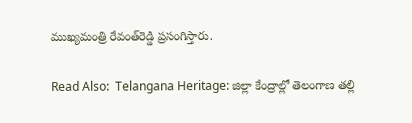ముఖ్యమంత్రి రేవంత్‌రెడ్డి ప్రసంగిస్తారు.

Read Also:  Telangana Heritage: జిల్లా కేంద్రాల్లో తెలంగాణ తల్లి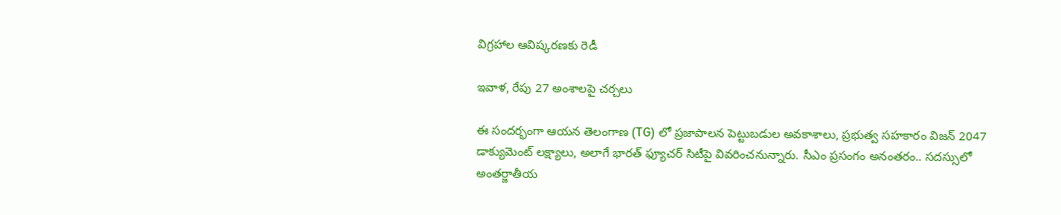విగ్రహాల ఆవిష్కరణకు రెడీ

ఇవాళ, రేపు 27 అంశాలపై చర్చలు

ఈ సందర్భంగా ఆయన తెలంగాణ (TG) లో ప్రజాపాలన పెట్టుబడుల అవకాశాలు, ప్రభుత్వ సహకారం విజన్‌ 2047 డాక్యుమెంట్‌ లక్ష్యాలు, అలాగే భారత్‌ ఫ్యూచర్‌ సిటీపై వివరించనున్నారు. సీఎం ప్రసంగం అనంతరం.. సదస్సులో అంతర్జాతీయ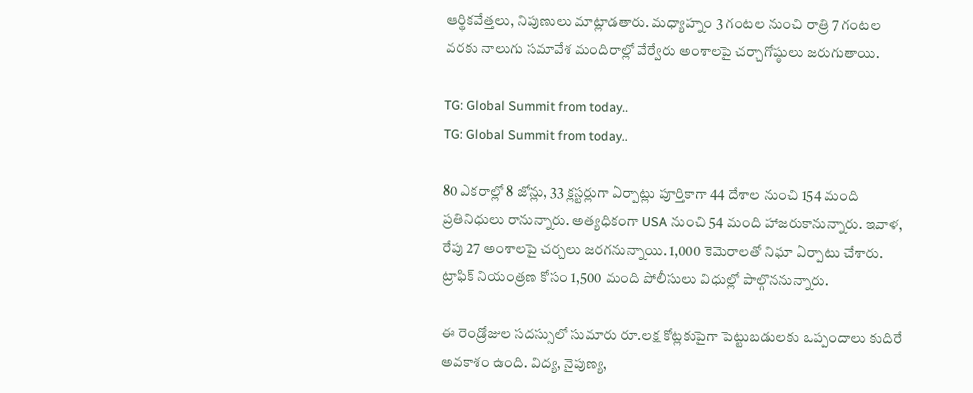ఆర్థికవేత్తలు, నిపుణులు మాట్లాడతారు. మధ్యాహ్నం 3 గంటల నుంచి రాత్రి 7 గంటల వరకు నాలుగు సమావేశ మందిరాల్లో వేర్వేరు అంశాలపై చర్చాగోష్ఠులు జరుగుతాయి.

TG: Global Summit from today..
TG: Global Summit from today..

80 ఎకరాల్లో 8 జోన్లు, 33 క్లస్టర్లుగా ఏర్పాట్లు పూర్తికాగా 44 దేశాల నుంచి 154 మంది ప్రతినిధులు రానున్నారు. అత్యధికంగా USA నుంచి 54 మంది హాజరుకానున్నారు. ఇవాళ, రేపు 27 అంశాలపై చర్చలు జరగనున్నాయి. 1,000 కెమెరాలతో నిఘా ఏర్పాటు చేశారు. ట్రాఫిక్ నియంత్రణ కోసం 1,500 మంది పోలీసులు విధుల్లో పాల్గొననున్నారు.

ఈ రెండ్రోజుల సదస్సులో సుమారు రూ.లక్ష కోట్లకుపైగా పెట్టుబడులకు ఒప్పందాలు కుదిరే అవకాశం ఉంది. విద్య, నైపుణ్య,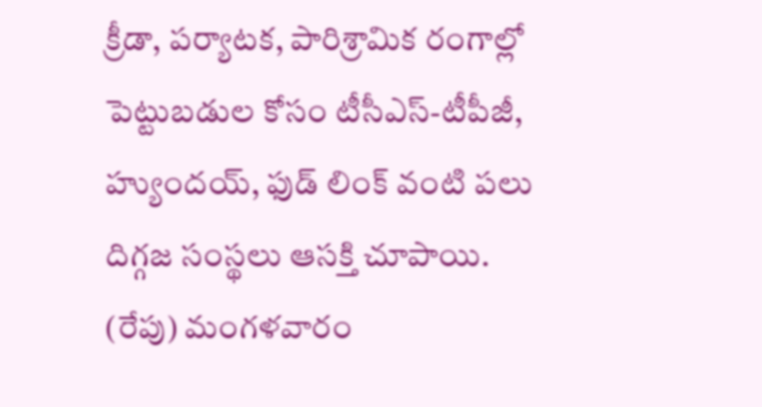క్రీడా, పర్యాటక, పారిశ్రామిక రంగాల్లో పెట్టుబడుల కోసం టీసీఎస్‌-టీపీజీ, హ్యుందయ్, ఫుడ్‌ లింక్‌ వంటి పలు దిగ్గజ సంస్థలు ఆసక్తి చూపాయి. (రేపు) మంగళవారం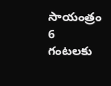సాయంత్రం 6 గంటలకు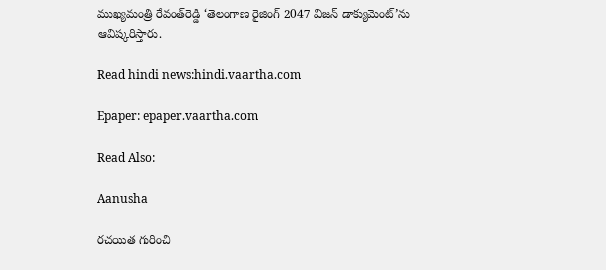ముఖ్యమంత్రి రేవంత్‌రెడ్డి ‘తెలంగాణ రైజింగ్‌ 2047 విజన్‌ డాక్యుమెంట్‌’ను ఆవిష్కరిస్తారు.

Read hindi news:hindi.vaartha.com

Epaper: epaper.vaartha.com

Read Also:

Aanusha

రచయిత గురించి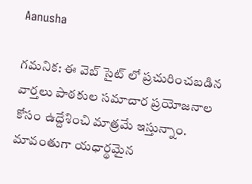Aanusha

గమనిక: ఈ వెబ్ సైట్ లో ప్రచురించబడిన వార్తలు పాఠకుల సమాచార ప్రయోజనాల కోసం ఉద్దేశించి మాత్రమే ఇస్తున్నాం. మావంతుగా యధార్థమైన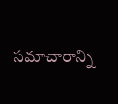సమాచారాన్ని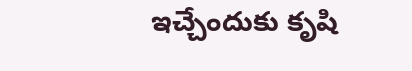ఇచ్చేందుకు కృషి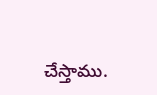చేస్తాము.